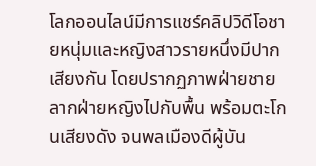โลกออนไลน์มีการแชร์คลิปวิดีโอชายหนุ่มและหญิงสาวรายหนึ่งมีปากเสียงกัน โดยปรากฏภาพฝ่ายชายลากฝ่ายหญิงไปกับพื้น พร้อมตะโกนเสียงดัง จนพลเมืองดีผู้บัน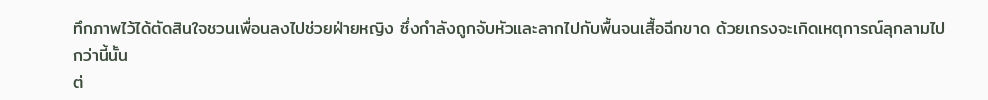ทึกภาพไว้ได้ตัดสินใจชวนเพื่อนลงไปช่วยฝ่ายหญิง ซึ่งกำลังถูกจับหัวและลากไปกับพื้นจนเสื้อฉีกขาด ด้วยเกรงจะเกิดเหตุการณ์ลุกลามไปกว่านี้นั้น
ต่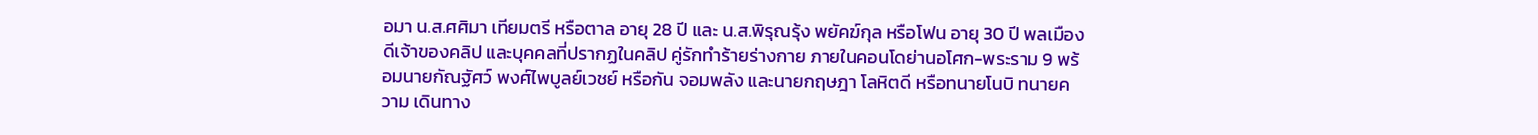อมา น.ส.ศศิมา เทียมตรี หรือตาล อายุ 28 ปี และ น.ส.พิรุณรุ้ง พยัคฆ์กุล หรือโฟน อายุ 30 ปี พลเมืองดีเจ้าของคลิป และบุคคลที่ปรากฏในคลิป คู่รักทำร้ายร่างกาย ภายในคอนโดย่านอโศก-พระราม 9 พร้อมนายกัณฐัศว์ พงศ์ไพบูลย์เวชย์ หรือกัน จอมพลัง และนายกฤษฎา โลหิตดี หรือทนายโนบิ ทนายความ เดินทาง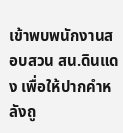เข้าพบพนักงานสอบสวน สน.ดินแดง เพื่อให้ปากคำหลังถู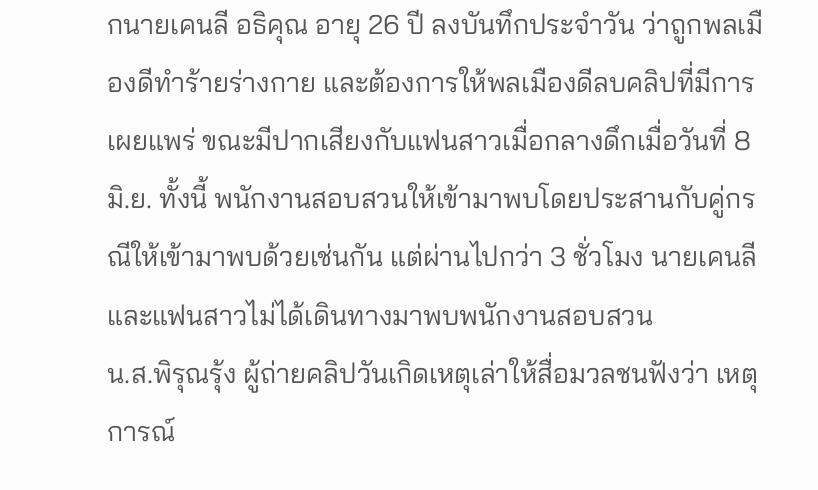กนายเคนลี อธิคุณ อายุ 26 ปี ลงบันทึกประจำวัน ว่าถูกพลเมืองดีทำร้ายร่างกาย และต้องการให้พลเมืองดีลบคลิปที่มีการเผยแพร่ ขณะมีปากเสียงกับแฟนสาวเมื่อกลางดึกเมื่อวันที่ 8 มิ.ย. ทั้งนี้ พนักงานสอบสวนให้เข้ามาพบโดยประสานกับคู่กรณีให้เข้ามาพบด้วยเช่นกัน แต่ผ่านไปกว่า 3 ชั่วโมง นายเคนลีและแฟนสาวไม่ได้เดินทางมาพบพนักงานสอบสวน
น.ส.พิรุณรุ้ง ผู้ถ่ายคลิปวันเกิดเหตุเล่าให้สื่อมวลชนฟังว่า เหตุการณ์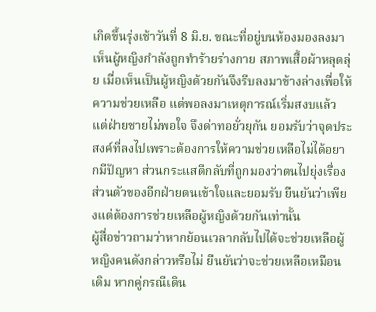เกิดขึ้นรุ่งเช้าวันที่ 8 มิ.ย. ขณะที่อยู่บนห้องมองลงมาเห็นผู้หญิงกำลังถูกทำร้ายร่างกาย สภาพเสื้อผ้าหลุดลุ่ย เมื่อเห็นเป็นผู้หญิงด้วยกันจึงรีบลงมาข้างล่างเพื่อให้ความช่วยเหลือ แต่พอลงมาเหตุการณ์เริ่มสงบแล้ว แต่ฝ่ายชายไม่พอใจ จึงด่าทอยั่วยุกัน ยอมรับว่าจุดประสงค์ที่ลงไปเพราะต้องการให้ความช่วยเหลือไม่ได้อยากมีปัญหา ส่วนกระแสตีกลับที่ถูกมองว่าตนไปยุ่งเรื่องส่วนตัวของอีกฝ่ายตนเข้าใจและยอมรับ ยืนยันว่าเพียงแต่ต้องการช่วยเหลือผู้หญิงด้วยกันเท่านั้น
ผู้สื่อข่าวถามว่าหากย้อนเวลากลับไปได้จะช่วยเหลือผู้หญิงคนดังกล่าวหรือไม่ ยืนยันว่าจะช่วยเหลือเหมือนเดิม หากคู่กรณีเดิน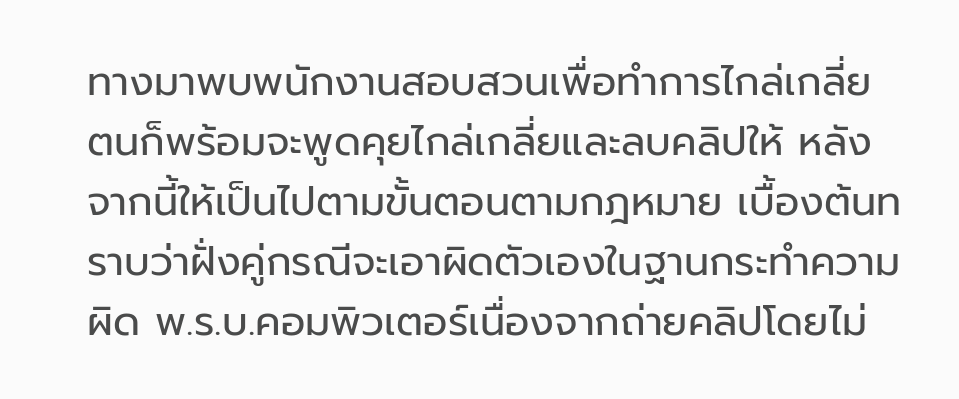ทางมาพบพนักงานสอบสวนเพื่อทำการไกล่เกลี่ย ตนก็พร้อมจะพูดคุยไกล่เกลี่ยและลบคลิปให้ หลังจากนี้ให้เป็นไปตามขั้นตอนตามกฎหมาย เบื้องต้นทราบว่าฝั่งคู่กรณีจะเอาผิดตัวเองในฐานกระทำความผิด พ.ร.บ.คอมพิวเตอร์เนื่องจากถ่ายคลิปโดยไม่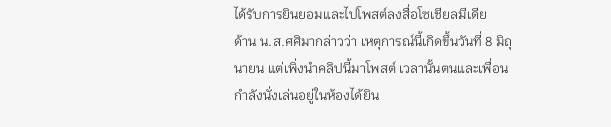ได้รับการยินยอมและไปโพสต์ลงสื่อโซเชียลมีเดีย
ด้าน น.ส.ศศิมากล่าวว่า เหตุการณ์นี้เกิดขึ้นวันที่ 8 มิถุนายน แต่เพิ่งนำคลิปนี้มาโพสต์ เวลานั้นตนและเพื่อนกำลังนั่งเล่นอยู่ในห้องได้ยิน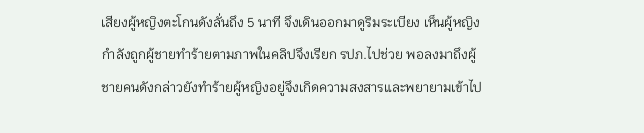เสียงผู้หญิงตะโกนดังลั่นถึง 5 นาที จึงเดินออกมาดูริมระเบียง เห็นผู้หญิงกำลังถูกผู้ชายทำร้ายตามภาพในคลิปจึงเรียก รปภ.ไปช่วย พอลงมาถึงผู้ชายคนดังกล่าวยังทำร้ายผู้หญิงอยู่จึงเกิดความสงสารและพยายามเข้าไป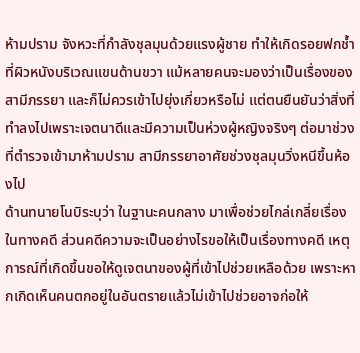ห้ามปราม จังหวะที่กำลังชุลมุนด้วยแรงผู้ชาย ทำให้เกิดรอยฟกช้ำที่ผิวหนังบริเวณแขนด้านขวา แม้หลายคนจะมองว่าเป็นเรื่องของสามีภรรยา และก็ไม่ควรเข้าไปยุ่งเกี่ยวหรือไม่ แต่ตนยืนยันว่าสิ่งที่ทำลงไปเพราะเจตนาดีและมีความเป็นห่วงผู้หญิงจริงๆ ต่อมาช่วงที่ตำรวจเข้ามาห้ามปราม สามีภรรยาอาศัยช่วงชุลมุนวิ่งหนีขึ้นห้องไป
ด้านทนายโนบิระบุว่า ในฐานะคนกลาง มาเพื่อช่วยไกล่เกลี่ยเรื่องในทางคดี ส่วนคดีความจะเป็นอย่างไรขอให้เป็นเรื่องทางคดี เหตุการณ์ที่เกิดขึ้นขอให้ดูเจตนาของผู้ที่เข้าไปช่วยเหลือด้วย เพราะหากเกิดเห็นคนตกอยู่ในอันตรายแล้วไม่เข้าไปช่วยอาจก่อให้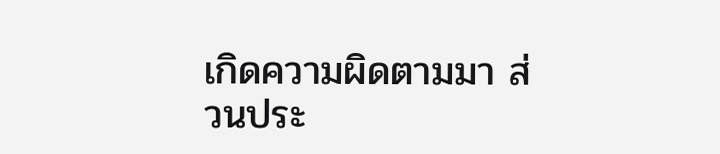เกิดความผิดตามมา ส่วนประ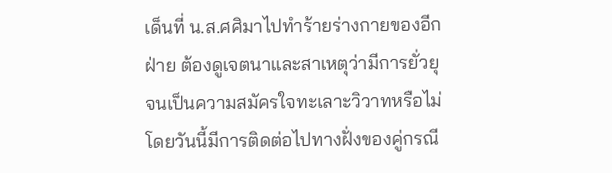เด็นที่ น.ส.ศศิมาไปทำร้ายร่างกายของอีกฝ่าย ต้องดูเจตนาและสาเหตุว่ามีการยั่วยุจนเป็นความสมัครใจทะเลาะวิวาทหรือไม่ โดยวันนี้มีการติดต่อไปทางฝั่งของคู่กรณี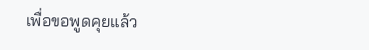เพื่อขอพูดคุยแล้ว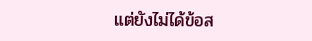แต่ยังไม่ได้ข้อส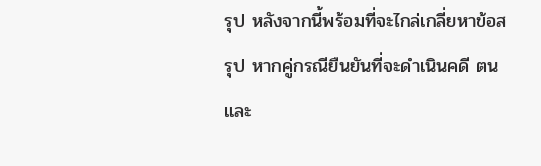รุป หลังจากนี้พร้อมที่จะไกล่เกลี่ยหาข้อสรุป หากคู่กรณียืนยันที่จะดำเนินคดี ตนและ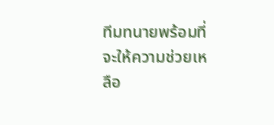ทีมทนายพร้อมที่จะให้ความช่วยเหลือ